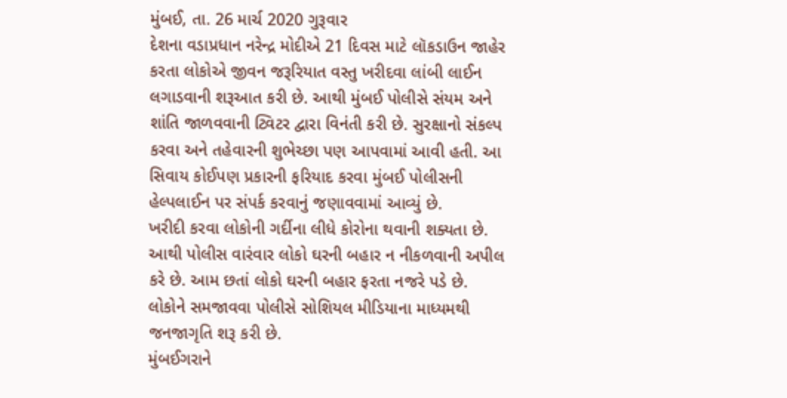મુંબઈ, તા. 26 માર્ચ 2020 ગુરૂવાર
દેશના વડાપ્રધાન નરેન્દ્ર મોદીએ 21 દિવસ માટે લૉકડાઉન જાહેર કરતા લોકોએ જીવન જરૂરિયાત વસ્તુ ખરીદવા લાંબી લાઈન લગાડવાની શરૂઆત કરી છે. આથી મુંબઈ પોલીસે સંયમ અને શાંતિ જાળવવાની ટ્વિટર દ્વારા વિનંતી કરી છે. સુરક્ષાનો સંકલ્પ કરવા અને તહેવારની શુભેચ્છા પણ આપવામાં આવી હતી. આ સિવાય કોઈપણ પ્રકારની ફરિયાદ કરવા મુંબઈ પોલીસની હેલ્પલાઈન પર સંપર્ક કરવાનું જણાવવામાં આવ્યું છે.
ખરીદી કરવા લોકોની ગર્દીના લીધે કોરોના થવાની શક્યતા છે. આથી પોલીસ વારંવાર લોકો ઘરની બહાર ન નીકળવાની અપીલ કરે છે. આમ છતાં લોકો ઘરની બહાર ફરતા નજરે પડે છે.
લોકોને સમજાવવા પોલીસે સોશિયલ મીડિયાના માધ્યમથી જનજાગૃતિ શરૂ કરી છે.
મુંબઈગરાને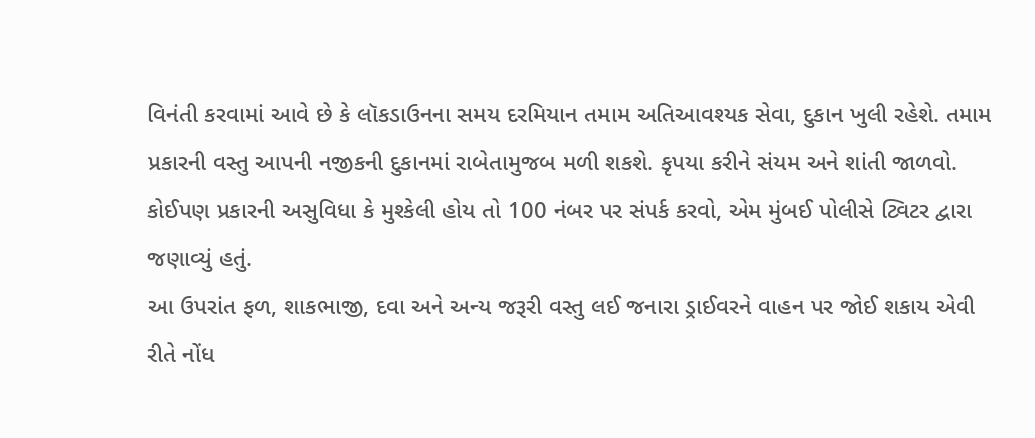વિનંતી કરવામાં આવે છે કે લૉકડાઉનના સમય દરમિયાન તમામ અતિઆવશ્યક સેવા, દુકાન ખુલી રહેશે. તમામ પ્રકારની વસ્તુ આપની નજીકની દુકાનમાં રાબેતામુજબ મળી શકશે. કૃપયા કરીને સંયમ અને શાંતી જાળવો. કોઈપણ પ્રકારની અસુવિધા કે મુશ્કેલી હોય તો 100 નંબર પર સંપર્ક કરવો, એમ મુંબઈ પોલીસે ટ્વિટર દ્વારા જણાવ્યું હતું.
આ ઉપરાંત ફળ, શાકભાજી, દવા અને અન્ય જરૂરી વસ્તુ લઈ જનારા ડ્રાઈવરને વાહન પર જોઈ શકાય એવી રીતે નોંધ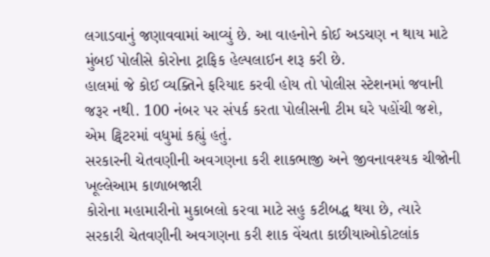લગાડવાનું જણાવવામાં આવ્યું છે. આ વાહનોને કોઈ અડચણ ન થાય માટે મુંબઈ પોલીસે કોરોના ટ્રાફિક હેલ્પલાઈન શરૂ કરી છે.
હાલમાં જે કોઈ વ્યક્તિને ફરિયાદ કરવી હોય તો પોલીસ સ્ટેશનમાં જવાની જરૂર નથી. 100 નંબર પર સંપર્ક કરતા પોલીસની ટીમ ઘરે પહોંચી જશે, એમ ટ્વિટરમાં વધુમાં કહ્યું હતું.
સરકારની ચેતવણીની અવગણના કરી શાકભાજી અને જીવનાવશ્યક ચીજોની ખૂલ્લેઆમ કાળાબજારી
કોરોના મહામારીનો મુકાબલો કરવા માટે સહુ કટીબદ્ધ થયા છે, ત્યારે સરકારી ચેતવણીની અવગણના કરી શાક વેંચતા કાછીયાઓકોટલાંક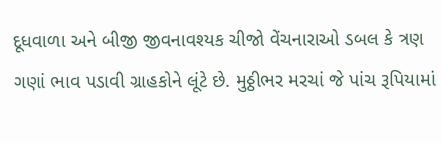દૂધવાળા અને બીજી જીવનાવશ્યક ચીજો વેંચનારાઓ ડબલ કે ત્રણ ગણાં ભાવ પડાવી ગ્રાહકોને લૂંટે છે. મુઠ્ઠીભર મરચાં જે પાંચ રૂપિયામાં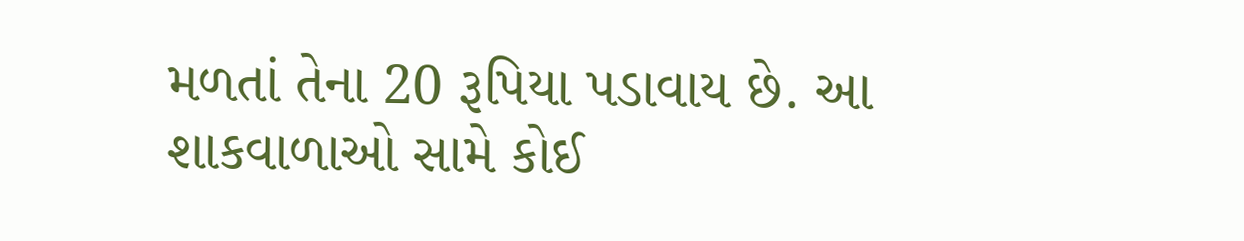મળતાં તેના 20 રૂપિયા પડાવાય છે. આ શાકવાળાઓ સામે કોઈ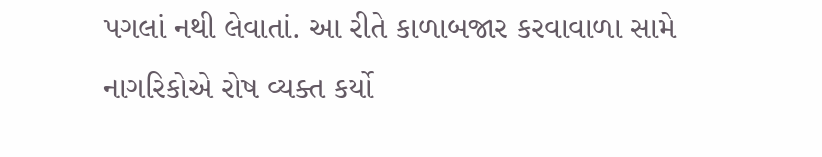પગલાં નથી લેવાતાં. આ રીતે કાળાબજાર કરવાવાળા સામે નાગરિકોએ રોષ વ્યક્ત કર્યો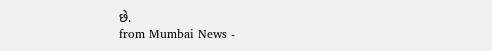છે.
from Mumbai News -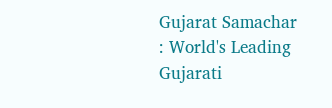Gujarat Samachar : World's Leading Gujarati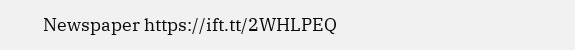Newspaper https://ift.tt/2WHLPEQ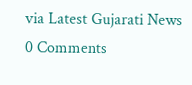via Latest Gujarati News
0 Comments